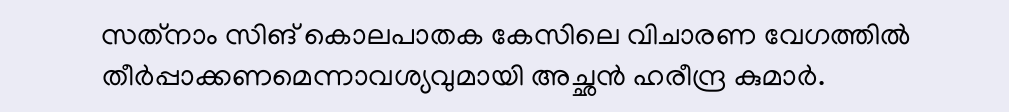സത്‍നാം സിങ് കൊലപാതക കേസിലെ വിചാരണ വേഗത്തില്‍ തീര്‍‍പ്പാക്കണമെന്നാവശ്യവുമായി അച്ഛന്‍ ഹരീന്ദ്ര കുമാര്‍.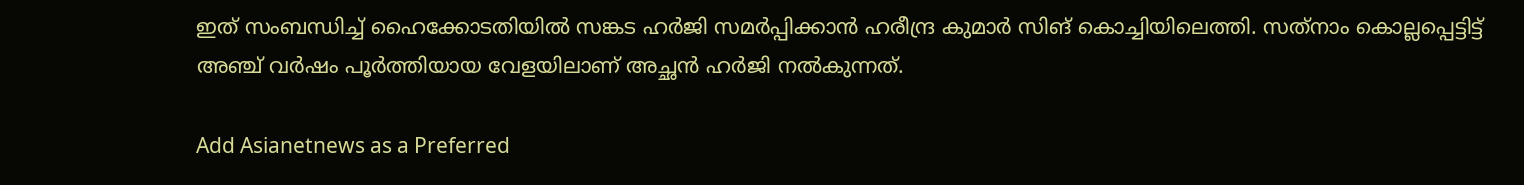ഇത് സംബന്ധിച്ച് ഹൈക്കോടതിയില്‍ സങ്കട ഹര്‍ജി സമര്‍പ്പിക്കാന്‍ ഹരീന്ദ്ര കുമാര്‍ സിങ് കൊച്ചിയിലെത്തി. സത്‍നാം കൊല്ലപ്പെട്ടിട്ട് അഞ്ച് വര്‍ഷം പൂര്‍ത്തിയായ വേളയിലാണ് അച്ഛന്‍ ഹര്‍ജി നല്‍കുന്നത്.

Add Asianetnews as a Preferred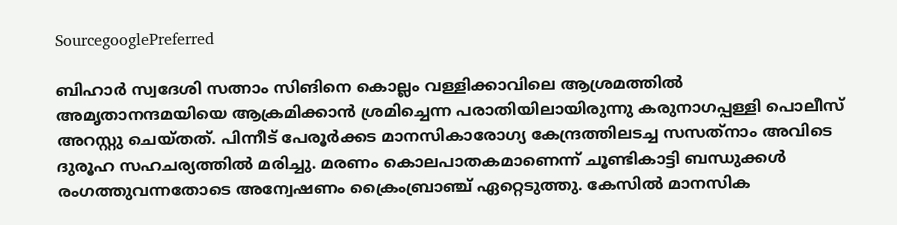SourcegooglePreferred

ബിഹാര്‍ സ്വദേശി സത്നാം സിങിനെ കൊല്ലം വള്ളിക്കാവിലെ ആശ്രമത്തില്‍ അമൃതാനന്ദമയിയെ ആക്രമിക്കാന്‍ ശ്രമിച്ചെന്ന പരാതിയിലായിരുന്നു കരുനാഗപ്പള്ളി പൊലീസ് അറസ്റ്റു ചെയ്തത്. പിന്നീട് പേരൂര്‍ക്കട മാനസികാരോഗ്യ കേന്ദ്രത്തിലടച്ച സസത്‍നാം അവിടെ ദുരൂഹ സഹചര്യത്തില്‍ മരിച്ചു. മരണം കൊലപാതകമാണെന്ന് ചൂണ്ടികാട്ടി ബന്ധുക്കള്‍ രംഗത്തുവന്നതോടെ അന്വേഷണം ക്രൈംബ്രാഞ്ച് ഏറ്റെടുത്തു. കേസില്‍ മാനസിക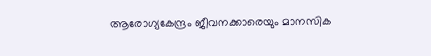ആരോഗ്യകേന്ദ്രം ജീവനക്കാരെയും മാനസിക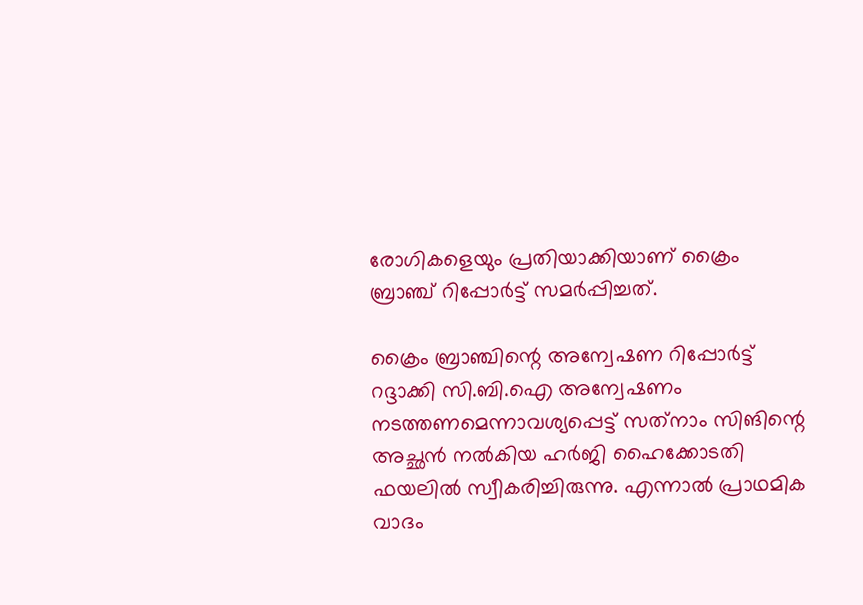രോഗികളെയും പ്രതിയാക്കിയാണ് ക്രൈം ബ്രാഞ്ച് റിപ്പോര്‍ട്ട് സമര്‍പ്പിച്ചത്.

ക്രൈം ബ്രാഞ്ചിന്റെ അന്വേഷണ റിപ്പോര്‍ട്ട് റദ്ദാക്കി സി.ബി.ഐ അന്വേഷണം നടത്തണമെന്നാവശ്യപ്പെട്ട് സത്‍നാം സിങിന്റെ അച്ഛന്‍ നല്‍കിയ ഹര്‍ജി ഹൈക്കോടതി ഫയലില്‍ സ്വീകരിച്ചിരുന്നു. എന്നാല്‍ പ്രാഥമിക വാദം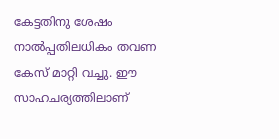കേട്ടതിനു ശേഷം നാല്‍പ്പതിലധികം തവണ കേസ് മാറ്റി വച്ചു. ഈ സാഹചര്യത്തിലാണ്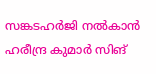സങ്കടഹര്‍ജി നല്‍കാന്‍ ഹരീന്ദ്ര കുമാര്‍ സിങ്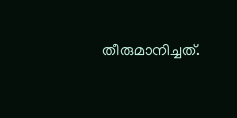തീരുമാനിച്ചത്.